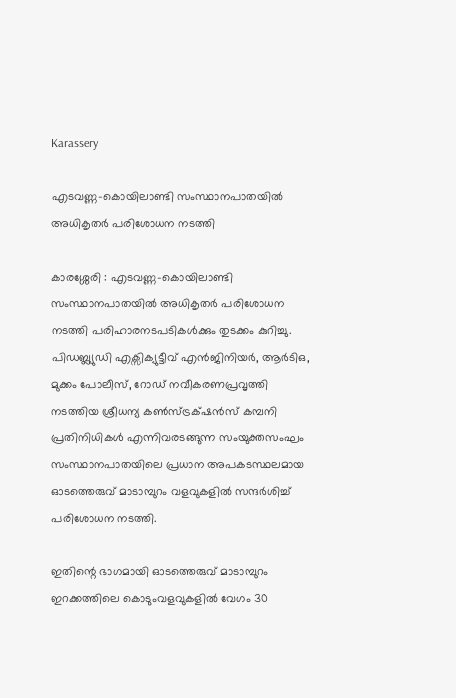Karassery

എടവണ്ണ-കൊയിലാണ്ടി സംസ്ഥാനപാതയിൽ അധികൃതർ പരിശോധന നടത്തി

കാരശ്ശേരി : എടവണ്ണ-കൊയിലാണ്ടി സംസ്ഥാനപാതയിൽ അധികൃതർ പരിശോധന നടത്തി പരിഹാരനടപടികൾക്കും തുടക്കം കുറിച്ചു. പിഡബ്ല്യുഡി എക്സിക്യുട്ടീവ് എൻജിനിയർ, ആർടിഒ, മുക്കം പോലീസ്, റോഡ് നവീകരണപ്രവൃത്തി നടത്തിയ ശ്രീധന്യ കൺസ്ട്രക്‌ഷൻസ് കമ്പനി പ്രതിനിധികൾ എന്നിവരടങ്ങുന്ന സംയുക്തസംഘം സംസ്ഥാനപാതയിലെ പ്രധാന അപകടസ്ഥലമായ ഓടത്തെരുവ് മാടാമ്പുറം വളവുകളിൽ സന്ദർശിച്ച് പരിശോധന നടത്തി.

ഇതിന്റെ ഭാഗമായി ഓടത്തെരുവ് മാടാമ്പുറം ഇറക്കത്തിലെ കൊടുംവളവുകളിൽ വേഗം 30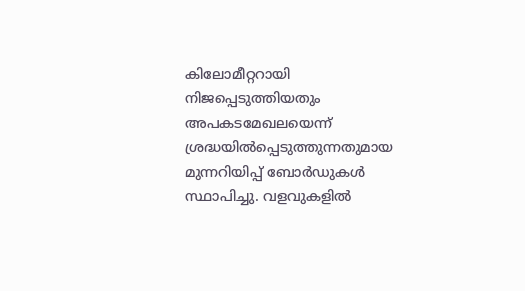കിലോമീറ്ററായി നിജപ്പെടുത്തിയതും അപകടമേഖലയെന്ന് ശ്രദ്ധയിൽപ്പെടുത്തുന്നതുമായ മുന്നറിയിപ്പ് ബോർഡുകൾ സ്ഥാപിച്ചു. വളവുകളിൽ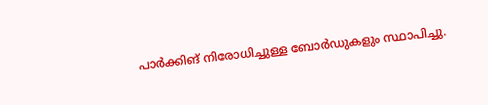പാർക്കിങ് നിരോധിച്ചുള്ള ബോർഡുകളും സ്ഥാപിച്ചു.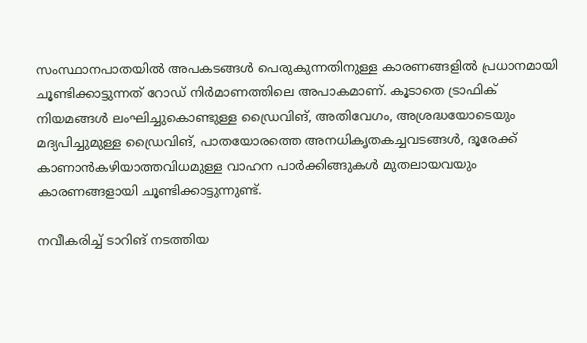സംസ്ഥാനപാതയിൽ അപകടങ്ങൾ പെരുകുന്നതിനുള്ള കാരണങ്ങളിൽ പ്രധാനമായി ചൂണ്ടിക്കാട്ടുന്നത് റോഡ് നിർമാണത്തിലെ അപാകമാണ്. കൂടാതെ ട്രാഫിക് നിയമങ്ങൾ ലംഘിച്ചുകൊണ്ടുള്ള ഡ്രൈവിങ്, അതിവേഗം, അശ്രദ്ധയോടെയും മദ്യപിച്ചുമുള്ള ഡ്രൈവിങ്, പാതയോരത്തെ അനധികൃതകച്ചവടങ്ങൾ, ദൂരേക്ക് കാണാൻകഴിയാത്തവിധമുള്ള വാഹന പാർക്കിങ്ങുകൾ മുതലായവയും കാരണങ്ങളായി ചൂണ്ടിക്കാട്ടുന്നുണ്ട്.

നവീകരിച്ച് ടാറിങ് നടത്തിയ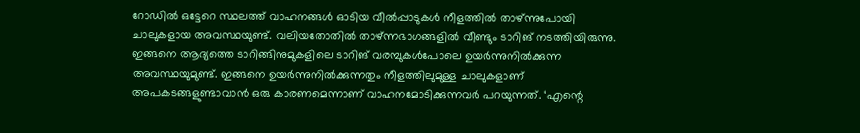റോഡിൽ ഒട്ടേറെ സ്ഥലത്ത്‌ വാഹനങ്ങൾ ഓടിയ വീൽപ്പാടുകൾ നീളത്തിൽ താഴ്ന്നുപോയി ചാലുകളായ അവസ്ഥയുണ്ട്. വലിയതോതിൽ താഴ്ന്നഭാഗങ്ങളിൽ വീണ്ടും ടാറിങ് നടത്തിയിരുന്നു. ഇങ്ങനെ ആദ്യത്തെ ടാറിങ്ങിനുമുകളിലെ ടാറിങ് വരമ്പുകൾപോലെ ഉയർന്നുനിൽക്കുന്ന അവസ്ഥയുമുണ്ട്. ഇങ്ങനെ ഉയർന്നുനിൽക്കുന്നതും നീളത്തിലുമുള്ള ചാലുകളാണ് അപകടങ്ങളുണ്ടാവാൻ ഒരു കാരണമെന്നാണ് വാഹനമോടിക്കുന്നവർ പറയുന്നത്. ‘എന്റെ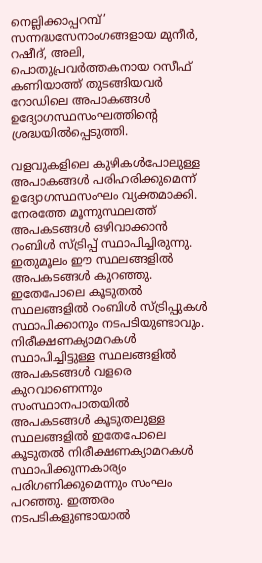നെല്ലിക്കാപ്പറമ്പ്’ സന്നദ്ധസേനാംഗങ്ങളായ മുനീർ, റഷീദ്, അലി, പൊതുപ്രവർത്തകനായ റസീഫ് കണിയാത്ത് തുടങ്ങിയവർ റോഡിലെ അപാകങ്ങൾ ഉദ്യോഗസ്ഥസംഘത്തിന്റെ ശ്രദ്ധയിൽപ്പെടുത്തി.

വളവുകളിലെ കുഴികൾപോലുള്ള അപാകങ്ങൾ പരിഹരിക്കുമെന്ന് ഉദ്യോഗസ്ഥസംഘം വ്യക്തമാക്കി. നേരത്തേ മൂന്നുസ്ഥലത്ത്‌ അപകടങ്ങൾ ഒഴിവാക്കാൻ റംബിൾ സ്ട്രിപ്പ് സ്ഥാപിച്ചിരുന്നു. ഇതുമൂലം ഈ സ്ഥലങ്ങളിൽ അപകടങ്ങൾ കുറഞ്ഞു. ഇതേപോലെ കൂടുതൽ സ്ഥലങ്ങളിൽ റംബിൾ സ്ട്രിപ്പുകൾ സ്ഥാപിക്കാനും നടപടിയുണ്ടാവും. നിരീക്ഷണക്യാമറകൾ സ്ഥാപിച്ചിട്ടുള്ള സ്ഥലങ്ങളിൽ അപകടങ്ങൾ വളരെ കുറവാണെന്നും സംസ്ഥാനപാതയിൽ അപകടങ്ങൾ കൂടുതലുള്ള സ്ഥലങ്ങളിൽ ഇതേപോലെ കൂടുതൽ നിരീക്ഷണക്യാമറകൾ സ്ഥാപിക്കുന്നകാര്യം പരിഗണിക്കുമെന്നും സംഘം പറഞ്ഞു. ഇത്തരം നടപടികളുണ്ടായാൽ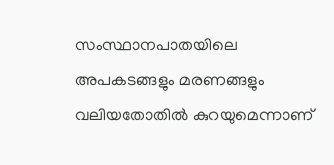സംസ്ഥാനപാതയിലെ അപകടങ്ങളും മരണങ്ങളും വലിയതോതിൽ കുറയുമെന്നാണ്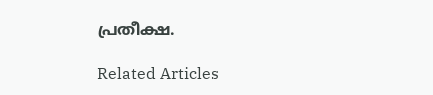പ്രതീക്ഷ.

Related Articles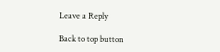Leave a Reply

Back to top button